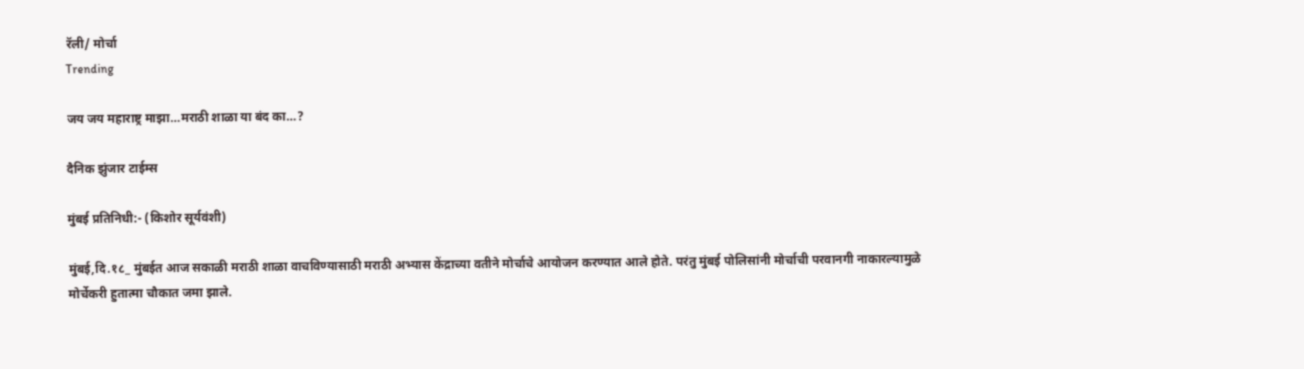रॅली/ मोर्चा
Trending

जय जय महाराष्ट्र माझा…मराठी शाळा या बंद का…?

दैनिक झुंजार टाईम्स

मुंबई प्रतिनिधी:- (किशोर सूर्यवंशी)

मुंबई,दि.१८_ मुंबईत आज सकाळी मराठी शाळा वाचविण्यासाठी मराठी अभ्यास केंद्राच्या वतीने मोर्चाचे आयोजन करण्यात आले होते. परंतु मुंबई पोलिसांनी मोर्चाची परवानगी नाकारल्यामुळे मोर्चेकरी हुतात्मा चौकात जमा झाले.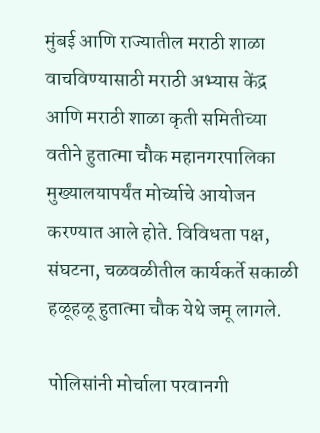मुंबई आणि राज्यातील मराठी शाळा वाचविण्यासाठी मराठी अभ्यास केंद्र आणि मराठी शाळा कृती समितीच्या वतीने हुतात्मा चौक महानगरपालिका मुख्यालयापर्यंत मोर्च्याचे आयोजन करण्यात आले होते. विविधता पक्ष, संघटना, चळवळीतील कार्यकर्ते सकाळी हळूहळू हुतात्मा चौक येथे जमू लागले.

पोलिसांनी मोर्चाला परवानगी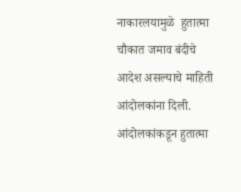नाकारलयामुळे  हुतात्मा चौकात जमाव बंदीचे आदेश असल्याचे माहिती आंदोलकांना दिली. आंदोलकांकडून हुतात्मा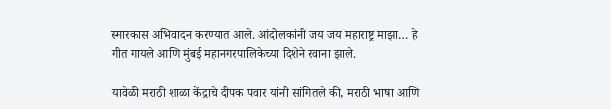स्मारकास अभिवादन करण्यात आले. आंदोलकांनी जय जय महाराष्ट्र माझा… हे गीत गायले आणि मुंबई महानगरपालिकेच्या दिशेने रवाना झाले.

यावेळी मराठी शाळा केंद्राचे दीपक पवार यांनी सांगितले की, मराठी भाषा आणि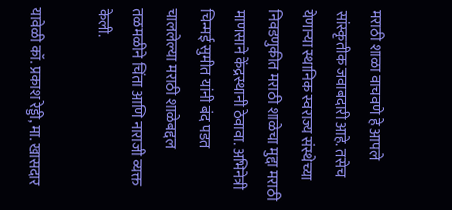मराठी शाळा वाचवणे हे आपले सांस्कृतीक जवाबदारी आहे. तसेच येणाऱ्या स्थानिक स्वराज्य संस्थेच्या निवडणुकीत मराठी शाळेचा मुद्दा मराठी माणसाने केंद्रस्थानी ठेवावा. अभिनेत्री चिन्मई सुमीत यांनी बंद पडत चाललेल्या मराठी शाळेबद्दल तळमळीने चिंता आणि नाराजी व्यक्त केली.

यावेळी कॉ. प्रकाश रेड्डी, मा. खासदार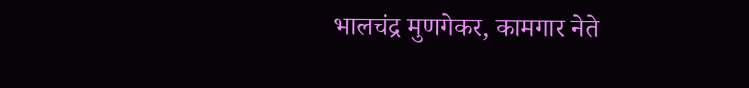भालचंद्र मुणगेकर, कामगार नेते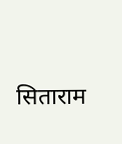सिताराम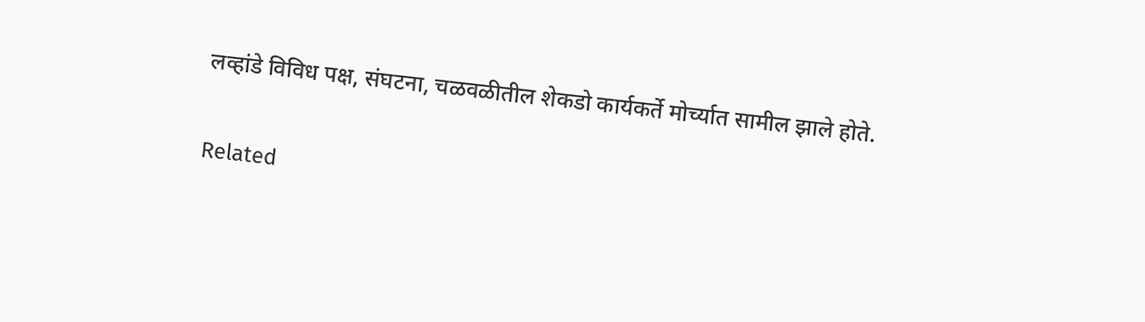लव्हांडे विविध पक्ष, संघटना, चळवळीतील शेकडो कार्यकर्ते मोर्च्यात सामील झाले होते.

Related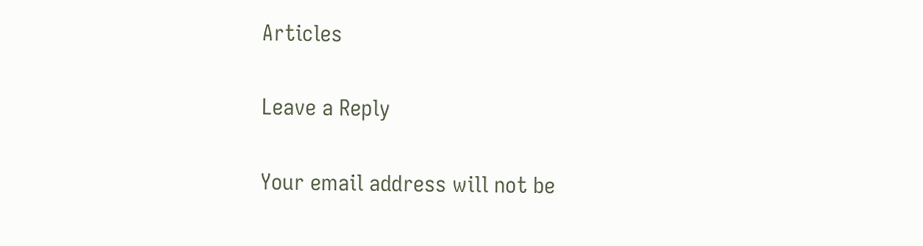Articles

Leave a Reply

Your email address will not be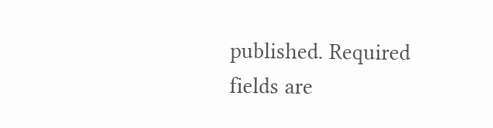published. Required fields are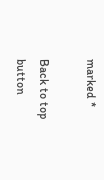marked *

Back to top button